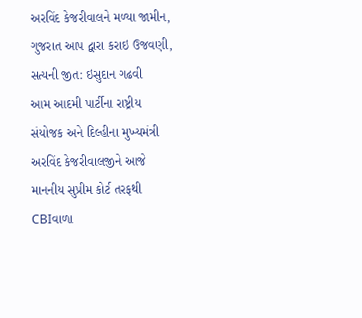અરવિંદ કેજરીવાલને મળ્યા જામીન, ગુજરાત આપ દ્વારા કરાઇ ઉજવણી, સત્યની જીત: ઇસુદાન ગઢવી
આમ આદમી પાર્ટીના રાષ્ટ્રીય સંયોજક અને દિલ્હીના મુખ્યમંત્રી અરવિંદ કેજરીવાલજીને આજે માનનીય સુપ્રીમ કોર્ટ તરફથી CBIવાળા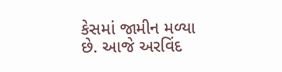કેસમાં જામીન મળ્યા છે. આજે અરવિંદ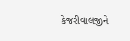કેજરીવાલજીને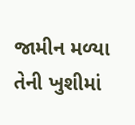જામીન મળ્યા તેની ખુશીમાં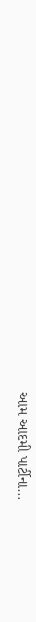આમ આદમી પાર્ટીના…